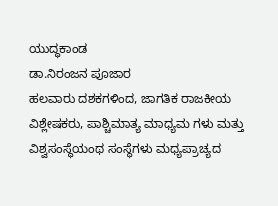ಯುದ್ಧಕಾಂಡ
ಡಾ.ನಿರಂಜನ ಪೂಜಾರ
ಹಲವಾರು ದಶಕಗಳಿಂದ, ಜಾಗತಿಕ ರಾಜಕೀಯ ವಿಶ್ಲೇಷಕರು, ಪಾಶ್ಚಿಮಾತ್ಯ ಮಾಧ್ಯಮ ಗಳು ಮತ್ತು ವಿಶ್ವಸಂಸ್ಥೆಯಂಥ ಸಂಸ್ಥೆಗಳು ಮಧ್ಯಪ್ರಾಚ್ಯದ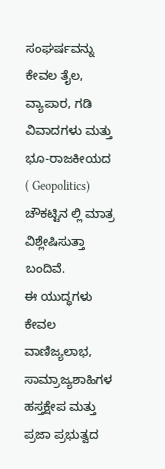ಸಂಘರ್ಷವನ್ನು ಕೇವಲ ತೈಲ, ವ್ಯಾಪಾರ, ಗಡಿ ವಿವಾದಗಳು ಮತ್ತು ಭೂ-ರಾಜಕೀಯದ ( Geopolitics) ಚೌಕಟ್ಟಿನ ಲ್ಲಿ ಮಾತ್ರ ವಿಶ್ಲೇಷಿಸುತ್ತಾ ಬಂದಿವೆ.
ಈ ಯುದ್ಧಗಳು ಕೇವಲ ವಾಣಿಜ್ಯಲಾಭ, ಸಾಮ್ರಾಜ್ಯಶಾಹಿಗಳ ಹಸ್ತಕ್ಷೇಪ ಮತ್ತು ಪ್ರಜಾ ಪ್ರಭುತ್ವದ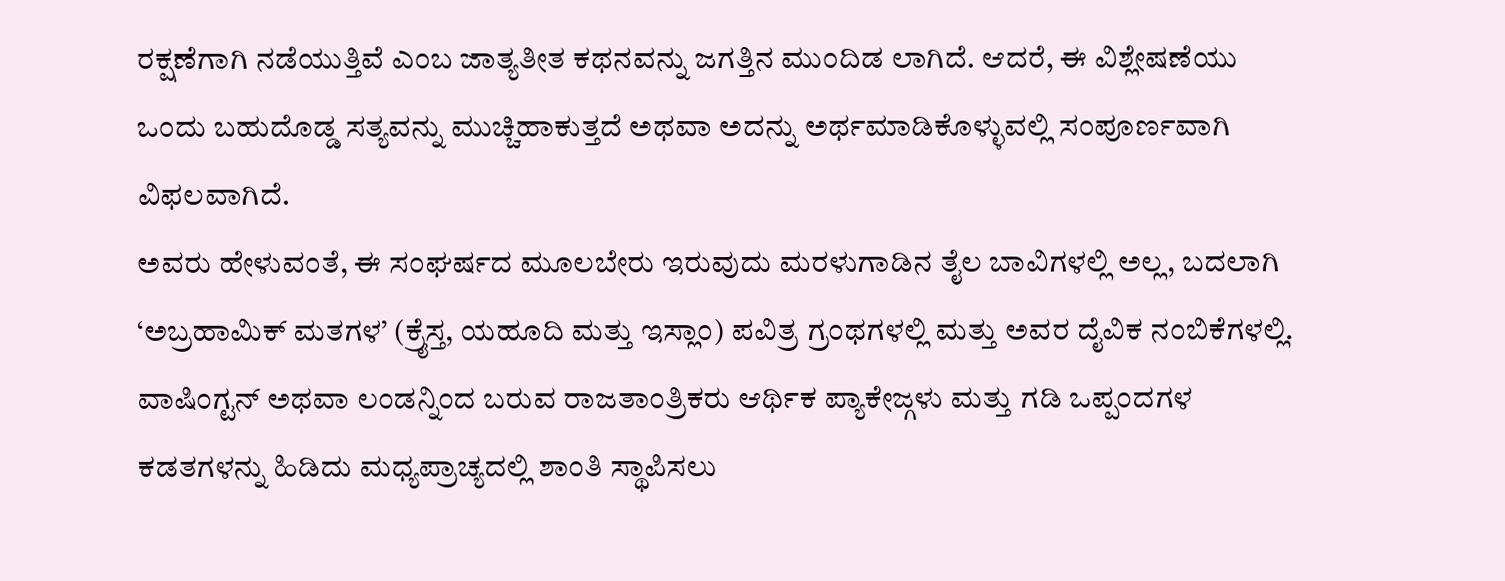ರಕ್ಷಣೆಗಾಗಿ ನಡೆಯುತ್ತಿವೆ ಎಂಬ ಜಾತ್ಯತೀತ ಕಥನವನ್ನು ಜಗತ್ತಿನ ಮುಂದಿಡ ಲಾಗಿದೆ. ಆದರೆ, ಈ ವಿಶ್ಲೇಷಣೆಯು ಒಂದು ಬಹುದೊಡ್ಡ ಸತ್ಯವನ್ನು ಮುಚ್ಚಿಹಾಕುತ್ತದೆ ಅಥವಾ ಅದನ್ನು ಅರ್ಥಮಾಡಿಕೊಳ್ಳುವಲ್ಲಿ ಸಂಪೂರ್ಣವಾಗಿ ವಿಫಲವಾಗಿದೆ.
ಅವರು ಹೇಳುವಂತೆ, ಈ ಸಂಘರ್ಷದ ಮೂಲಬೇರು ಇರುವುದು ಮರಳುಗಾಡಿನ ತೈಲ ಬಾವಿಗಳಲ್ಲಿ ಅಲ್ಲ, ಬದಲಾಗಿ ‘ಅಬ್ರಹಾಮಿಕ್ ಮತಗಳ’ (ಕ್ರೈಸ್ತ, ಯಹೂದಿ ಮತ್ತು ಇಸ್ಲಾಂ) ಪವಿತ್ರ ಗ್ರಂಥಗಳಲ್ಲಿ ಮತ್ತು ಅವರ ದೈವಿಕ ನಂಬಿಕೆಗಳಲ್ಲಿ.
ವಾಷಿಂಗ್ಟನ್ ಅಥವಾ ಲಂಡನ್ನಿಂದ ಬರುವ ರಾಜತಾಂತ್ರಿಕರು ಆರ್ಥಿಕ ಪ್ಯಾಕೇಜ್ಗಳು ಮತ್ತು ಗಡಿ ಒಪ್ಪಂದಗಳ ಕಡತಗಳನ್ನು ಹಿಡಿದು ಮಧ್ಯಪ್ರಾಚ್ಯದಲ್ಲಿ ಶಾಂತಿ ಸ್ಥಾಪಿಸಲು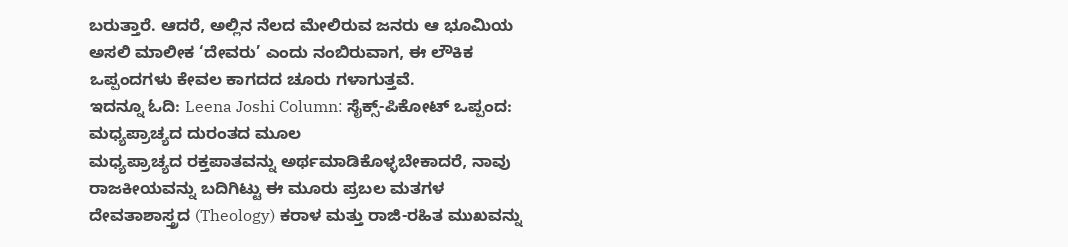ಬರುತ್ತಾರೆ. ಆದರೆ, ಅಲ್ಲಿನ ನೆಲದ ಮೇಲಿರುವ ಜನರು ಆ ಭೂಮಿಯ ಅಸಲಿ ಮಾಲೀಕ ‘ದೇವರು’ ಎಂದು ನಂಬಿರುವಾಗ, ಈ ಲೌಕಿಕ ಒಪ್ಪಂದಗಳು ಕೇವಲ ಕಾಗದದ ಚೂರು ಗಳಾಗುತ್ತವೆ.
ಇದನ್ನೂ ಓದಿ: Leena Joshi Column: ಸೈಕ್ಸ್-ಪಿಕೋಟ್ ಒಪ್ಪಂದ: ಮಧ್ಯಪ್ರಾಚ್ಯದ ದುರಂತದ ಮೂಲ
ಮಧ್ಯಪ್ರಾಚ್ಯದ ರಕ್ತಪಾತವನ್ನು ಅರ್ಥಮಾಡಿಕೊಳ್ಳಬೇಕಾದರೆ, ನಾವು ರಾಜಕೀಯವನ್ನು ಬದಿಗಿಟ್ಟು ಈ ಮೂರು ಪ್ರಬಲ ಮತಗಳ ದೇವತಾಶಾಸ್ತ್ರದ (Theology) ಕರಾಳ ಮತ್ತು ರಾಜಿ-ರಹಿತ ಮುಖವನ್ನು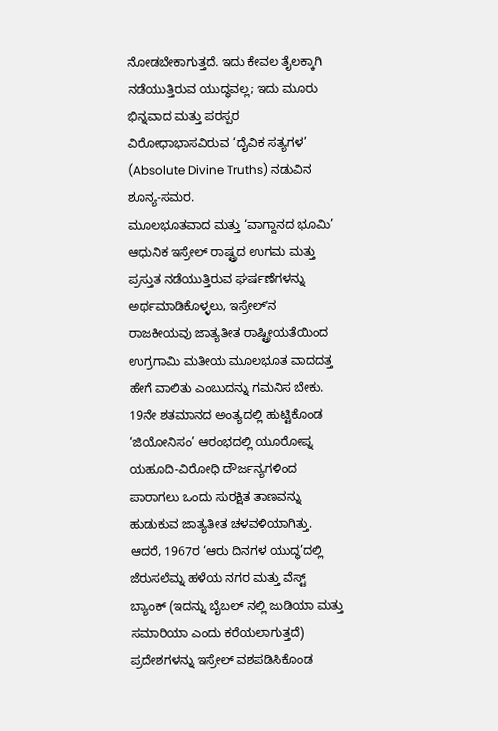ನೋಡಬೇಕಾಗುತ್ತದೆ. ಇದು ಕೇವಲ ತೈಲಕ್ಕಾಗಿ ನಡೆಯುತ್ತಿರುವ ಯುದ್ಧವಲ್ಲ; ಇದು ಮೂರು ಭಿನ್ನವಾದ ಮತ್ತು ಪರಸ್ಪರ ವಿರೋಧಾಭಾಸವಿರುವ ‘ದೈವಿಕ ಸತ್ಯಗಳ’ (Absolute Divine Truths) ನಡುವಿನ ಶೂನ್ಯ-ಸಮರ.
ಮೂಲಭೂತವಾದ ಮತ್ತು ‘ವಾಗ್ದಾನದ ಭೂಮಿ’
ಆಧುನಿಕ ಇಸ್ರೇಲ್ ರಾಷ್ಟ್ರದ ಉಗಮ ಮತ್ತು ಪ್ರಸ್ತುತ ನಡೆಯುತ್ತಿರುವ ಘರ್ಷಣೆಗಳನ್ನು ಅರ್ಥಮಾಡಿಕೊಳ್ಳಲು, ಇಸ್ರೇಲ್ʼನ ರಾಜಕೀಯವು ಜಾತ್ಯತೀತ ರಾಷ್ಟ್ರೀಯತೆಯಿಂದ ಉಗ್ರಗಾಮಿ ಮತೀಯ ಮೂಲಭೂತ ವಾದದತ್ತ ಹೇಗೆ ವಾಲಿತು ಎಂಬುದನ್ನು ಗಮನಿಸ ಬೇಕು.
19ನೇ ಶತಮಾನದ ಅಂತ್ಯದಲ್ಲಿ ಹುಟ್ಟಿಕೊಂಡ ‘ಜಿಯೋನಿಸಂ’ ಆರಂಭದಲ್ಲಿ ಯೂರೋಪ್ನ ಯಹೂದಿ-ವಿರೋಧಿ ದೌರ್ಜನ್ಯಗಳಿಂದ ಪಾರಾಗಲು ಒಂದು ಸುರಕ್ಷಿತ ತಾಣವನ್ನು ಹುಡುಕುವ ಜಾತ್ಯತೀತ ಚಳವಳಿಯಾಗಿತ್ತು. ಆದರೆ, 1967ರ ‘ಆರು ದಿನಗಳ ಯುದ್ಧ’ದಲ್ಲಿ ಜೆರುಸಲೆಮ್ನ ಹಳೆಯ ನಗರ ಮತ್ತು ವೆಸ್ಟ್ ಬ್ಯಾಂಕ್ (ಇದನ್ನು ಬೈಬಲ್ ನಲ್ಲಿ ಜುಡಿಯಾ ಮತ್ತು ಸಮಾರಿಯಾ ಎಂದು ಕರೆಯಲಾಗುತ್ತದೆ) ಪ್ರದೇಶಗಳನ್ನು ಇಸ್ರೇಲ್ ವಶಪಡಿಸಿಕೊಂಡ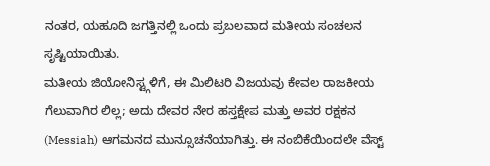ನಂತರ, ಯಹೂದಿ ಜಗತ್ತಿನಲ್ಲಿ ಒಂದು ಪ್ರಬಲವಾದ ಮತೀಯ ಸಂಚಲನ ಸೃಷ್ಟಿಯಾಯಿತು.
ಮತೀಯ ಜಿಯೋನಿಸ್ಟ್ಗಳಿಗೆ, ಈ ಮಿಲಿಟರಿ ವಿಜಯವು ಕೇವಲ ರಾಜಕೀಯ ಗೆಲುವಾಗಿರ ಲಿಲ್ಲ; ಅದು ದೇವರ ನೇರ ಹಸ್ತಕ್ಷೇಪ ಮತ್ತು ಅವರ ರಕ್ಷಕನ (Messiah) ಆಗಮನದ ಮುನ್ಸೂಚನೆಯಾಗಿತ್ತು. ಈ ನಂಬಿಕೆಯಿಂದಲೇ ವೆಸ್ಟ್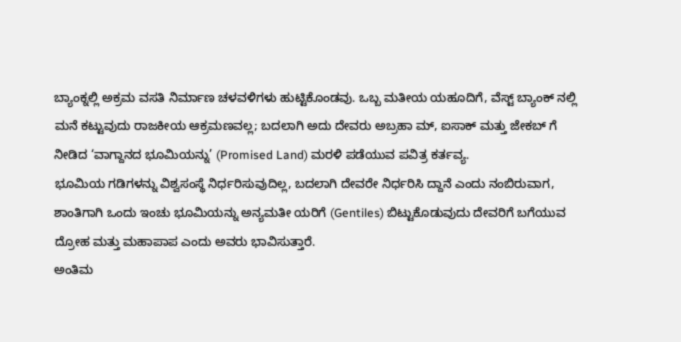ಬ್ಯಾಂಕ್ನಲ್ಲಿ ಅಕ್ರಮ ವಸತಿ ನಿರ್ಮಾಣ ಚಳವಳಿಗಳು ಹುಟ್ಟಿಕೊಂಡವು. ಒಬ್ಬ ಮತೀಯ ಯಹೂದಿಗೆ, ವೆಸ್ಟ್ ಬ್ಯಾಂಕ್ ನಲ್ಲಿ ಮನೆ ಕಟ್ಟುವುದು ರಾಜಕೀಯ ಆಕ್ರಮಣವಲ್ಲ; ಬದಲಾಗಿ ಅದು ದೇವರು ಅಬ್ರಹಾ ಮ್, ಐಸಾಕ್ ಮತ್ತು ಜೇಕಬ್ ಗೆ ನೀಡಿದ ‘ವಾಗ್ದಾನದ ಭೂಮಿಯನ್ನು’ (Promised Land) ಮರಳಿ ಪಡೆಯುವ ಪವಿತ್ರ ಕರ್ತವ್ಯ.
ಭೂಮಿಯ ಗಡಿಗಳನ್ನು ವಿಶ್ವಸಂಸ್ಥೆ ನಿರ್ಧರಿಸುವುದಿಲ್ಲ, ಬದಲಾಗಿ ದೇವರೇ ನಿರ್ಧರಿಸಿ ದ್ದಾನೆ ಎಂದು ನಂಬಿರುವಾಗ, ಶಾಂತಿಗಾಗಿ ಒಂದು ಇಂಚು ಭೂಮಿಯನ್ನು ಅನ್ಯಮತೀ ಯರಿಗೆ (Gentiles) ಬಿಟ್ಟುಕೊಡುವುದು ದೇವರಿಗೆ ಬಗೆಯುವ ದ್ರೋಹ ಮತ್ತು ಮಹಾಪಾಪ ಎಂದು ಅವರು ಭಾವಿಸುತ್ತಾರೆ.
ಅಂತಿಮ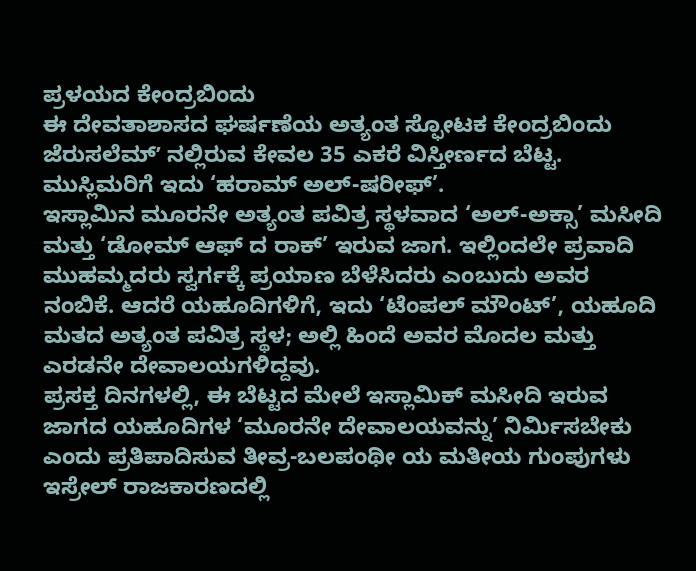ಪ್ರಳಯದ ಕೇಂದ್ರಬಿಂದು
ಈ ದೇವತಾಶಾಸದ ಘರ್ಷಣೆಯ ಅತ್ಯಂತ ಸ್ಫೋಟಕ ಕೇಂದ್ರಬಿಂದು ಜೆರುಸಲೆಮ್ʼ ನಲ್ಲಿರುವ ಕೇವಲ 35 ಎಕರೆ ವಿಸ್ತೀರ್ಣದ ಬೆಟ್ಟ. ಮುಸ್ಲಿಮರಿಗೆ ಇದು ‘ಹರಾಮ್ ಅಲ್-ಷರೀಫ್’.
ಇಸ್ಲಾಮಿನ ಮೂರನೇ ಅತ್ಯಂತ ಪವಿತ್ರ ಸ್ಥಳವಾದ ‘ಅಲ್-ಅಕ್ಸಾ’ ಮಸೀದಿ ಮತ್ತು ‘ಡೋಮ್ ಆಫ್ ದ ರಾಕ್’ ಇರುವ ಜಾಗ. ಇಲ್ಲಿಂದಲೇ ಪ್ರವಾದಿ ಮುಹಮ್ಮದರು ಸ್ವರ್ಗಕ್ಕೆ ಪ್ರಯಾಣ ಬೆಳೆಸಿದರು ಎಂಬುದು ಅವರ ನಂಬಿಕೆ. ಆದರೆ ಯಹೂದಿಗಳಿಗೆ, ಇದು ‘ಟೆಂಪಲ್ ಮೌಂಟ್’, ಯಹೂದಿ ಮತದ ಅತ್ಯಂತ ಪವಿತ್ರ ಸ್ಥಳ; ಅಲ್ಲಿ ಹಿಂದೆ ಅವರ ಮೊದಲ ಮತ್ತು ಎರಡನೇ ದೇವಾಲಯಗಳಿದ್ದವು.
ಪ್ರಸಕ್ತ ದಿನಗಳಲ್ಲಿ, ಈ ಬೆಟ್ಟದ ಮೇಲೆ ಇಸ್ಲಾಮಿಕ್ ಮಸೀದಿ ಇರುವ ಜಾಗದ ಯಹೂದಿಗಳ ‘ಮೂರನೇ ದೇವಾಲಯವನ್ನು’ ನಿರ್ಮಿಸಬೇಕು ಎಂದು ಪ್ರತಿಪಾದಿಸುವ ತೀವ್ರ-ಬಲಪಂಥೀ ಯ ಮತೀಯ ಗುಂಪುಗಳು ಇಸ್ರೇಲ್ ರಾಜಕಾರಣದಲ್ಲಿ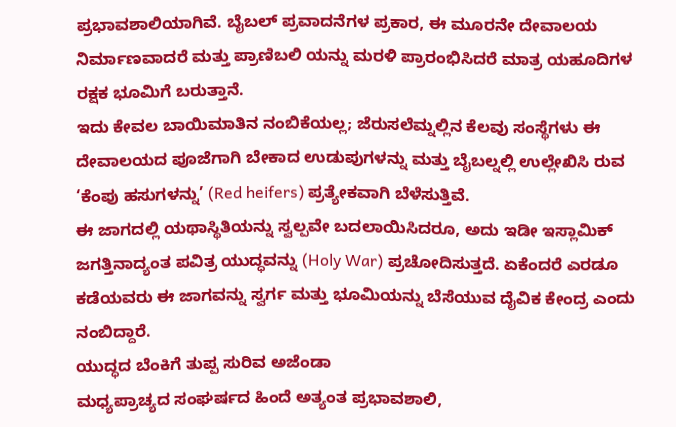ಪ್ರಭಾವಶಾಲಿಯಾಗಿವೆ. ಬೈಬಲ್ ಪ್ರವಾದನೆಗಳ ಪ್ರಕಾರ, ಈ ಮೂರನೇ ದೇವಾಲಯ ನಿರ್ಮಾಣವಾದರೆ ಮತ್ತು ಪ್ರಾಣಿಬಲಿ ಯನ್ನು ಮರಳಿ ಪ್ರಾರಂಭಿಸಿದರೆ ಮಾತ್ರ ಯಹೂದಿಗಳ ರಕ್ಷಕ ಭೂಮಿಗೆ ಬರುತ್ತಾನೆ.
ಇದು ಕೇವಲ ಬಾಯಿಮಾತಿನ ನಂಬಿಕೆಯಲ್ಲ; ಜೆರುಸಲೆಮ್ನಲ್ಲಿನ ಕೆಲವು ಸಂಸ್ಥೆಗಳು ಈ ದೇವಾಲಯದ ಪೂಜೆಗಾಗಿ ಬೇಕಾದ ಉಡುಪುಗಳನ್ನು ಮತ್ತು ಬೈಬಲ್ನಲ್ಲಿ ಉಲ್ಲೇಖಿಸಿ ರುವ ‘ಕೆಂಪು ಹಸುಗಳನ್ನು’ (Red heifers) ಪ್ರತ್ಯೇಕವಾಗಿ ಬೆಳೆಸುತ್ತಿವೆ.
ಈ ಜಾಗದಲ್ಲಿ ಯಥಾಸ್ಥಿತಿಯನ್ನು ಸ್ವಲ್ಪವೇ ಬದಲಾಯಿಸಿದರೂ, ಅದು ಇಡೀ ಇಸ್ಲಾಮಿಕ್ ಜಗತ್ತಿನಾದ್ಯಂತ ಪವಿತ್ರ ಯುದ್ಧವನ್ನು (Holy War) ಪ್ರಚೋದಿಸುತ್ತದೆ. ಏಕೆಂದರೆ ಎರಡೂ ಕಡೆಯವರು ಈ ಜಾಗವನ್ನು ಸ್ವರ್ಗ ಮತ್ತು ಭೂಮಿಯನ್ನು ಬೆಸೆಯುವ ದೈವಿಕ ಕೇಂದ್ರ ಎಂದು ನಂಬಿದ್ದಾರೆ.
ಯುದ್ಧದ ಬೆಂಕಿಗೆ ತುಪ್ಪ ಸುರಿವ ಅಜೆಂಡಾ
ಮಧ್ಯಪ್ರಾಚ್ಯದ ಸಂಘರ್ಷದ ಹಿಂದೆ ಅತ್ಯಂತ ಪ್ರಭಾವಶಾಲಿ,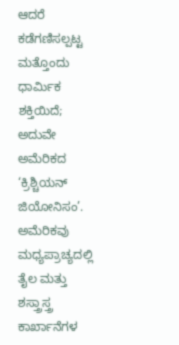ಆದರೆ ಕಡೆಗಣಿಸಲ್ಪಟ್ಟ ಮತ್ತೊಂದು ಧಾರ್ಮಿಕ ಶಕ್ತಿಯಿದೆ; ಅದುವೇ ಅಮೆರಿಕದ ‘ಕ್ರಿಶ್ಚಿಯನ್ ಜಿಯೋನಿಸಂ’. ಅಮೆರಿಕವು ಮಧ್ಯಪ್ರಾಚ್ಯದಲ್ಲಿ ತೈಲ ಮತ್ತು ಶಸ್ತ್ರಾಸ್ತ್ರ ಕಾರ್ಖಾನೆಗಳ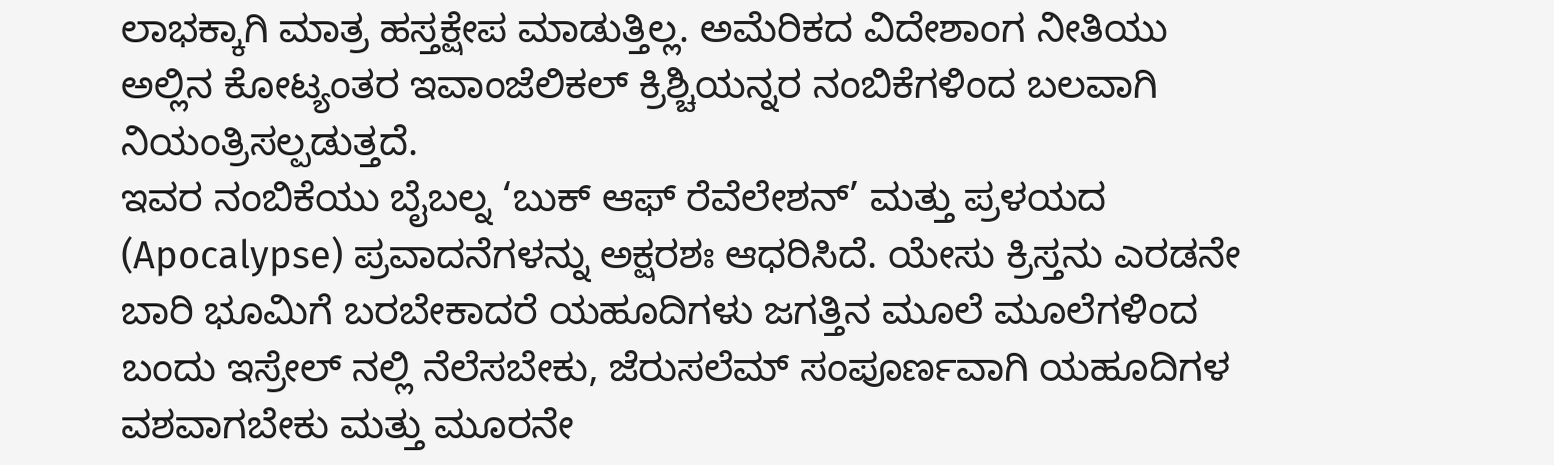ಲಾಭಕ್ಕಾಗಿ ಮಾತ್ರ ಹಸ್ತಕ್ಷೇಪ ಮಾಡುತ್ತಿಲ್ಲ. ಅಮೆರಿಕದ ವಿದೇಶಾಂಗ ನೀತಿಯು ಅಲ್ಲಿನ ಕೋಟ್ಯಂತರ ಇವಾಂಜೆಲಿಕಲ್ ಕ್ರಿಶ್ಚಿಯನ್ನರ ನಂಬಿಕೆಗಳಿಂದ ಬಲವಾಗಿ ನಿಯಂತ್ರಿಸಲ್ಪಡುತ್ತದೆ.
ಇವರ ನಂಬಿಕೆಯು ಬೈಬಲ್ನ ‘ಬುಕ್ ಆಫ್ ರೆವೆಲೇಶನ್’ ಮತ್ತು ಪ್ರಳಯದ (Apocalypse) ಪ್ರವಾದನೆಗಳನ್ನು ಅಕ್ಷರಶಃ ಆಧರಿಸಿದೆ. ಯೇಸು ಕ್ರಿಸ್ತನು ಎರಡನೇ ಬಾರಿ ಭೂಮಿಗೆ ಬರಬೇಕಾದರೆ ಯಹೂದಿಗಳು ಜಗತ್ತಿನ ಮೂಲೆ ಮೂಲೆಗಳಿಂದ ಬಂದು ಇಸ್ರೇಲ್ ನಲ್ಲಿ ನೆಲೆಸಬೇಕು, ಜೆರುಸಲೆಮ್ ಸಂಪೂರ್ಣವಾಗಿ ಯಹೂದಿಗಳ ವಶವಾಗಬೇಕು ಮತ್ತು ಮೂರನೇ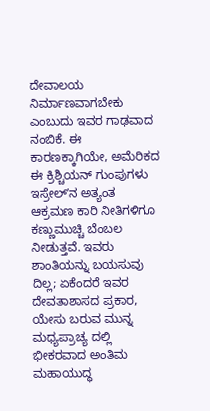ದೇವಾಲಯ ನಿರ್ಮಾಣವಾಗಬೇಕು ಎಂಬುದು ಇವರ ಗಾಢವಾದ ನಂಬಿಕೆ. ಈ ಕಾರಣಕ್ಕಾಗಿಯೇ, ಅಮೆರಿಕದ ಈ ಕ್ರಿಶ್ಚಿಯನ್ ಗುಂಪುಗಳು ಇಸ್ರೇಲ್ʼನ ಅತ್ಯಂತ ಆಕ್ರಮಣ ಕಾರಿ ನೀತಿಗಳಿಗೂ ಕಣ್ಣುಮುಚ್ಚಿ ಬೆಂಬಲ ನೀಡುತ್ತವೆ. ಇವರು ಶಾಂತಿಯನ್ನು ಬಯಸುವು ದಿಲ್ಲ; ಏಕೆಂದರೆ ಇವರ ದೇವತಾಶಾಸದ ಪ್ರಕಾರ, ಯೇಸು ಬರುವ ಮುನ್ನ ಮಧ್ಯಪ್ರಾಚ್ಯ ದಲ್ಲಿ ಭೀಕರವಾದ ಅಂತಿಮ ಮಹಾಯುದ್ಧ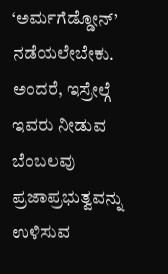‘ಅರ್ಮಗೆಡ್ಡೋನ್’ ನಡೆಯಲೇಬೇಕು. ಅಂದರೆ, ಇಸ್ರೇಲ್ಗೆ ಇವರು ನೀಡುವ ಬೆಂಬಲವು ಪ್ರಜಾಪ್ರಭುತ್ವವನ್ನು ಉಳಿಸುವ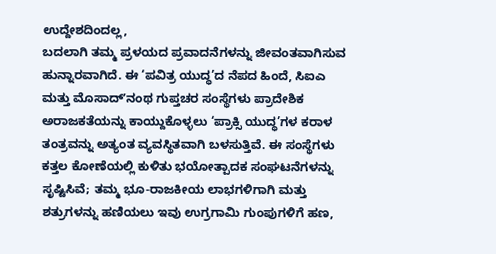ಉದ್ದೇಶದಿಂದಲ್ಲ,
ಬದಲಾಗಿ ತಮ್ಮ ಪ್ರಳಯದ ಪ್ರವಾದನೆಗಳನ್ನು ಜೀವಂತವಾಗಿಸುವ ಹುನ್ನಾರವಾಗಿದೆ. ಈ ‘ಪವಿತ್ರ ಯುದ್ಧ’ದ ನೆಪದ ಹಿಂದೆ, ಸಿಐಎ ಮತ್ತು ಮೊಸಾದ್ʼನಂಥ ಗುಪ್ತಚರ ಸಂಸ್ಥೆಗಳು ಪ್ರಾದೇಶಿಕ ಅರಾಜಕತೆಯನ್ನು ಕಾಯ್ದುಕೊಳ್ಳಲು ‘ಪ್ರಾಕ್ಸಿ ಯುದ್ಧ’ಗಳ ಕರಾಳ ತಂತ್ರವನ್ನು ಅತ್ಯಂತ ವ್ಯವಸ್ಥಿತವಾಗಿ ಬಳಸುತ್ತಿವೆ. ಈ ಸಂಸ್ಥೆಗಳು ಕತ್ತಲ ಕೋಣೆಯಲ್ಲಿ ಕುಳಿತು ಭಯೋತ್ಪಾದಕ ಸಂಘಟನೆಗಳನ್ನು ಸೃಷ್ಟಿಸಿವೆ; ತಮ್ಮ ಭೂ-ರಾಜಕೀಯ ಲಾಭಗಳಿಗಾಗಿ ಮತ್ತು ಶತ್ರುಗಳನ್ನು ಹಣಿಯಲು ಇವು ಉಗ್ರಗಾಮಿ ಗುಂಪುಗಳಿಗೆ ಹಣ,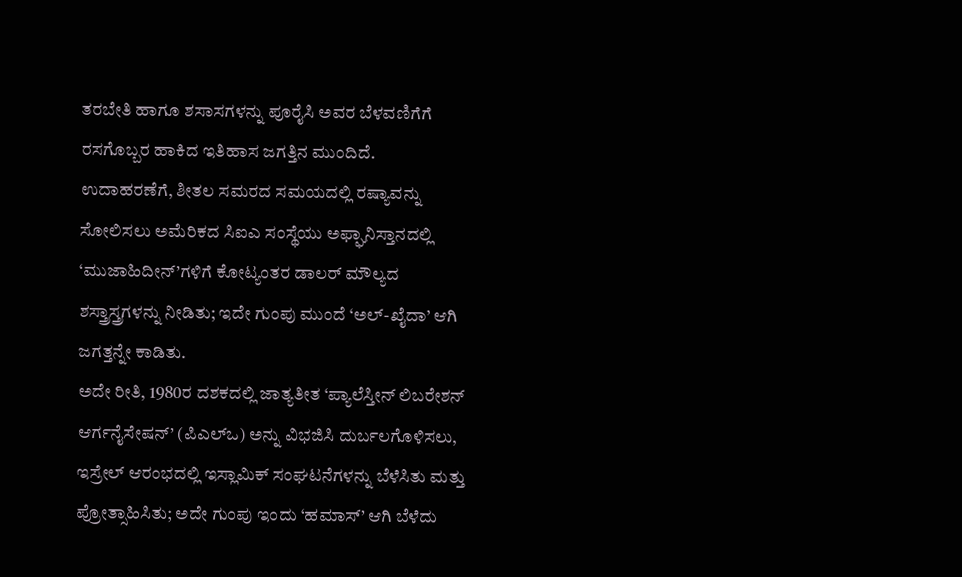ತರಬೇತಿ ಹಾಗೂ ಶಸಾಸಗಳನ್ನು ಪೂರೈಸಿ ಅವರ ಬೆಳವಣಿಗೆಗೆ ರಸಗೊಬ್ಬರ ಹಾಕಿದ ಇತಿಹಾಸ ಜಗತ್ತಿನ ಮುಂದಿದೆ.
ಉದಾಹರಣೆಗೆ, ಶೀತಲ ಸಮರದ ಸಮಯದಲ್ಲಿ ರಷ್ಯಾವನ್ನು ಸೋಲಿಸಲು ಅಮೆರಿಕದ ಸಿಐಎ ಸಂಸ್ಥೆಯು ಅಫ್ಘಾನಿಸ್ತಾನದಲ್ಲಿ ‘ಮುಜಾಹಿದೀನ್’ಗಳಿಗೆ ಕೋಟ್ಯಂತರ ಡಾಲರ್ ಮೌಲ್ಯದ ಶಸ್ತ್ರಾಸ್ತ್ರಗಳನ್ನು ನೀಡಿತು; ಇದೇ ಗುಂಪು ಮುಂದೆ ‘ಅಲ್-ಖೈದಾ’ ಆಗಿ ಜಗತ್ತನ್ನೇ ಕಾಡಿತು.
ಅದೇ ರೀತಿ, 1980ರ ದಶಕದಲ್ಲಿ ಜಾತ್ಯತೀತ ‘ಪ್ಯಾಲೆಸ್ತೀನ್ ಲಿಬರೇಶನ್ ಆರ್ಗನೈಸೇಷನ್’ (ಪಿಎಲ್ಒ) ಅನ್ನು ವಿಭಜಿಸಿ ದುರ್ಬಲಗೊಳಿಸಲು, ಇಸ್ರೇಲ್ ಆರಂಭದಲ್ಲಿ ಇಸ್ಲಾಮಿಕ್ ಸಂಘಟನೆಗಳನ್ನು ಬೆಳೆಸಿತು ಮತ್ತು ಪ್ರೋತ್ಸಾಹಿಸಿತು; ಅದೇ ಗುಂಪು ಇಂದು ‘ಹಮಾಸ್’ ಆಗಿ ಬೆಳೆದು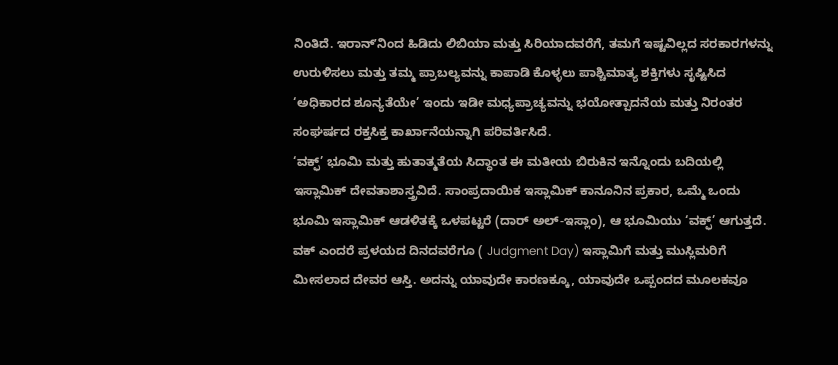ನಿಂತಿದೆ. ಇರಾನ್ʼನಿಂದ ಹಿಡಿದು ಲಿಬಿಯಾ ಮತ್ತು ಸಿರಿಯಾದವರೆಗೆ, ತಮಗೆ ಇಷ್ಟವಿಲ್ಲದ ಸರಕಾರಗಳನ್ನು ಉರುಳಿಸಲು ಮತ್ತು ತಮ್ಮ ಪ್ರಾಬಲ್ಯವನ್ನು ಕಾಪಾಡಿ ಕೊಳ್ಳಲು ಪಾಶ್ಚಿಮಾತ್ಯ ಶಕ್ತಿಗಳು ಸೃಷ್ಟಿಸಿದ ‘ಅಧಿಕಾರದ ಶೂನ್ಯತೆಯೇ’ ಇಂದು ಇಡೀ ಮಧ್ಯಪ್ರಾಚ್ಯವನ್ನು ಭಯೋತ್ಪಾದನೆಯ ಮತ್ತು ನಿರಂತರ ಸಂಘರ್ಷದ ರಕ್ತಸಿಕ್ತ ಕಾರ್ಖಾನೆಯನ್ನಾಗಿ ಪರಿವರ್ತಿಸಿದೆ.
‘ವಕ್ಫ್’ ಭೂಮಿ ಮತ್ತು ಹುತಾತ್ಮತೆಯ ಸಿದ್ಧಾಂತ ಈ ಮತೀಯ ಬಿರುಕಿನ ಇನ್ನೊಂದು ಬದಿಯಲ್ಲಿ ಇಸ್ಲಾಮಿಕ್ ದೇವತಾಶಾಸ್ತ್ರವಿದೆ. ಸಾಂಪ್ರದಾಯಿಕ ಇಸ್ಲಾಮಿಕ್ ಕಾನೂನಿನ ಪ್ರಕಾರ, ಒಮ್ಮೆ ಒಂದು ಭೂಮಿ ಇಸ್ಲಾಮಿಕ್ ಆಡಳಿತಕ್ಕೆ ಒಳಪಟ್ಟರೆ (ದಾರ್ ಅಲ್-ಇಸ್ಲಾಂ), ಆ ಭೂಮಿಯು ‘ವಕ್ಫ್’ ಆಗುತ್ತದೆ. ವಕ್ ಎಂದರೆ ಪ್ರಳಯದ ದಿನದವರೆಗೂ ( Judgment Day) ಇಸ್ಲಾಮಿಗೆ ಮತ್ತು ಮುಸ್ಲಿಮರಿಗೆ ಮೀಸಲಾದ ದೇವರ ಆಸ್ತಿ. ಅದನ್ನು ಯಾವುದೇ ಕಾರಣಕ್ಕೂ, ಯಾವುದೇ ಒಪ್ಪಂದದ ಮೂಲಕವೂ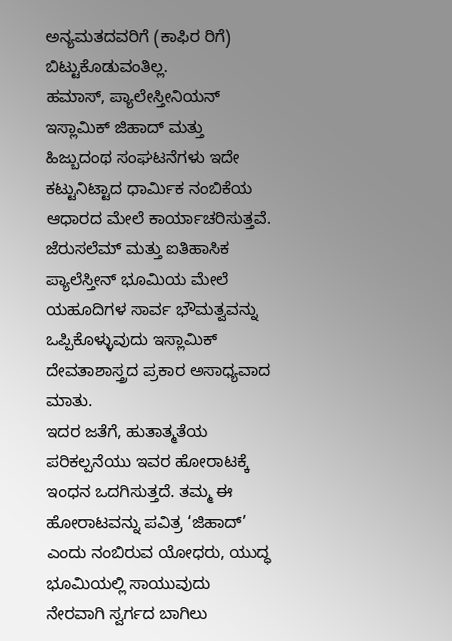ಅನ್ಯಮತದವರಿಗೆ (ಕಾಫಿರ ರಿಗೆ) ಬಿಟ್ಟುಕೊಡುವಂತಿಲ್ಲ.
ಹಮಾಸ್, ಪ್ಯಾಲೇಸ್ತೀನಿಯನ್ ಇಸ್ಲಾಮಿಕ್ ಜಿಹಾದ್ ಮತ್ತು ಹಿಜ್ಬುದಂಥ ಸಂಘಟನೆಗಳು ಇದೇ ಕಟ್ಟುನಿಟ್ಟಾದ ಧಾರ್ಮಿಕ ನಂಬಿಕೆಯ ಆಧಾರದ ಮೇಲೆ ಕಾರ್ಯಾಚರಿಸುತ್ತವೆ. ಜೆರುಸಲೆಮ್ ಮತ್ತು ಐತಿಹಾಸಿಕ ಪ್ಯಾಲೆಸ್ತೀನ್ ಭೂಮಿಯ ಮೇಲೆ ಯಹೂದಿಗಳ ಸಾರ್ವ ಭೌಮತ್ವವನ್ನು ಒಪ್ಪಿಕೊಳ್ಳುವುದು ಇಸ್ಲಾಮಿಕ್ ದೇವತಾಶಾಸ್ತ್ರದ ಪ್ರಕಾರ ಅಸಾಧ್ಯವಾದ ಮಾತು.
ಇದರ ಜತೆಗೆ, ಹುತಾತ್ಮತೆಯ ಪರಿಕಲ್ಪನೆಯು ಇವರ ಹೋರಾಟಕ್ಕೆ ಇಂಧನ ಒದಗಿಸುತ್ತದೆ. ತಮ್ಮ ಈ ಹೋರಾಟವನ್ನು ಪವಿತ್ರ ‘ಜಿಹಾದ್’ ಎಂದು ನಂಬಿರುವ ಯೋಧರು, ಯುದ್ಧ ಭೂಮಿಯಲ್ಲಿ ಸಾಯುವುದು ನೇರವಾಗಿ ಸ್ವರ್ಗದ ಬಾಗಿಲು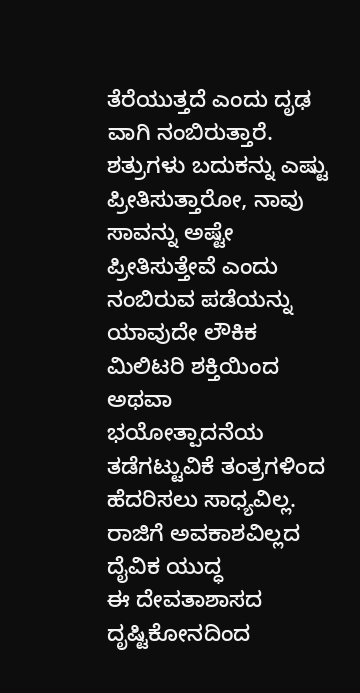ತೆರೆಯುತ್ತದೆ ಎಂದು ದೃಢ ವಾಗಿ ನಂಬಿರುತ್ತಾರೆ.
ಶತ್ರುಗಳು ಬದುಕನ್ನು ಎಷ್ಟು ಪ್ರೀತಿಸುತ್ತಾರೋ, ನಾವು ಸಾವನ್ನು ಅಷ್ಟೇ ಪ್ರೀತಿಸುತ್ತೇವೆ ಎಂದು ನಂಬಿರುವ ಪಡೆಯನ್ನು ಯಾವುದೇ ಲೌಕಿಕ ಮಿಲಿಟರಿ ಶಕ್ತಿಯಿಂದ ಅಥವಾ ಭಯೋತ್ಪಾದನೆಯ ತಡೆಗಟ್ಟುವಿಕೆ ತಂತ್ರಗಳಿಂದ ಹೆದರಿಸಲು ಸಾಧ್ಯವಿಲ್ಲ.
ರಾಜಿಗೆ ಅವಕಾಶವಿಲ್ಲದ ದೈವಿಕ ಯುದ್ಧ
ಈ ದೇವತಾಶಾಸದ ದೃಷ್ಟಿಕೋನದಿಂದ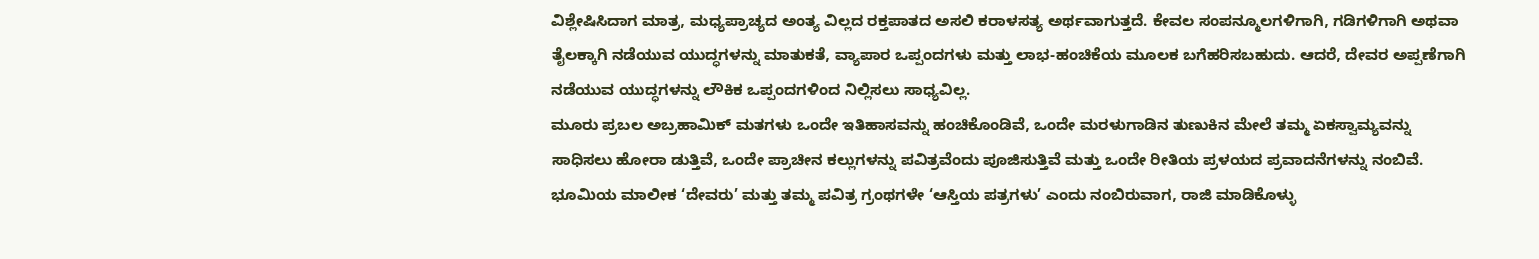ವಿಶ್ಲೇಷಿಸಿದಾಗ ಮಾತ್ರ, ಮಧ್ಯಪ್ರಾಚ್ಯದ ಅಂತ್ಯ ವಿಲ್ಲದ ರಕ್ತಪಾತದ ಅಸಲಿ ಕರಾಳಸತ್ಯ ಅರ್ಥವಾಗುತ್ತದೆ. ಕೇವಲ ಸಂಪನ್ಮೂಲಗಳಿಗಾಗಿ, ಗಡಿಗಳಿಗಾಗಿ ಅಥವಾ ತೈಲಕ್ಕಾಗಿ ನಡೆಯುವ ಯುದ್ಧಗಳನ್ನು ಮಾತುಕತೆ, ವ್ಯಾಪಾರ ಒಪ್ಪಂದಗಳು ಮತ್ತು ಲಾಭ-ಹಂಚಿಕೆಯ ಮೂಲಕ ಬಗೆಹರಿಸಬಹುದು. ಆದರೆ, ದೇವರ ಅಪ್ಪಣೆಗಾಗಿ ನಡೆಯುವ ಯುದ್ಧಗಳನ್ನು ಲೌಕಿಕ ಒಪ್ಪಂದಗಳಿಂದ ನಿಲ್ಲಿಸಲು ಸಾಧ್ಯವಿಲ್ಲ.
ಮೂರು ಪ್ರಬಲ ಅಬ್ರಹಾಮಿಕ್ ಮತಗಳು ಒಂದೇ ಇತಿಹಾಸವನ್ನು ಹಂಚಿಕೊಂಡಿವೆ, ಒಂದೇ ಮರಳುಗಾಡಿನ ತುಣುಕಿನ ಮೇಲೆ ತಮ್ಮ ಏಕಸ್ವಾಮ್ಯವನ್ನು ಸಾಧಿಸಲು ಹೋರಾ ಡುತ್ತಿವೆ, ಒಂದೇ ಪ್ರಾಚೀನ ಕಲ್ಲುಗಳನ್ನು ಪವಿತ್ರವೆಂದು ಪೂಜಿಸುತ್ತಿವೆ ಮತ್ತು ಒಂದೇ ರೀತಿಯ ಪ್ರಳಯದ ಪ್ರವಾದನೆಗಳನ್ನು ನಂಬಿವೆ. ಭೂಮಿಯ ಮಾಲೀಕ ‘ದೇವರು’ ಮತ್ತು ತಮ್ಮ ಪವಿತ್ರ ಗ್ರಂಥಗಳೇ ‘ಆಸ್ತಿಯ ಪತ್ರಗಳು’ ಎಂದು ನಂಬಿರುವಾಗ, ರಾಜಿ ಮಾಡಿಕೊಳ್ಳು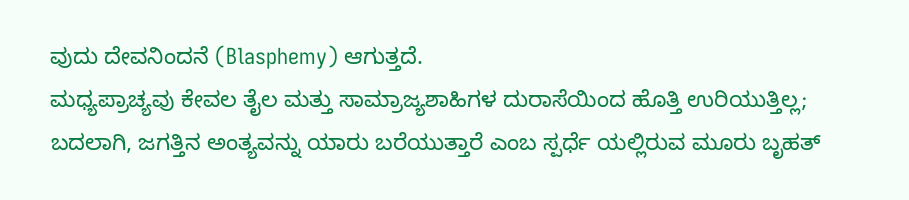ವುದು ದೇವನಿಂದನೆ (Blasphemy) ಆಗುತ್ತದೆ.
ಮಧ್ಯಪ್ರಾಚ್ಯವು ಕೇವಲ ತೈಲ ಮತ್ತು ಸಾಮ್ರಾಜ್ಯಶಾಹಿಗಳ ದುರಾಸೆಯಿಂದ ಹೊತ್ತಿ ಉರಿಯುತ್ತಿಲ್ಲ; ಬದಲಾಗಿ, ಜಗತ್ತಿನ ಅಂತ್ಯವನ್ನು ಯಾರು ಬರೆಯುತ್ತಾರೆ ಎಂಬ ಸ್ಪರ್ಧೆ ಯಲ್ಲಿರುವ ಮೂರು ಬೃಹತ್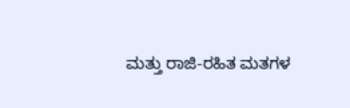ಮತ್ತು ರಾಜಿ-ರಹಿತ ಮತಗಳ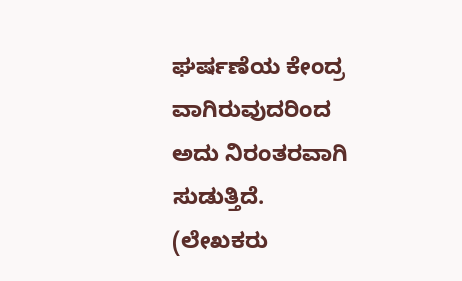ಘರ್ಷಣೆಯ ಕೇಂದ್ರ ವಾಗಿರುವುದರಿಂದ ಅದು ನಿರಂತರವಾಗಿ ಸುಡುತ್ತಿದೆ.
(ಲೇಖಕರು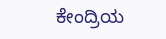ಕೇಂದ್ರಿಯ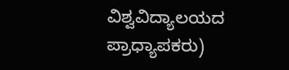ವಿಶ್ವವಿದ್ಯಾಲಯದ ಪ್ರಾಧ್ಯಾಪಕರು)